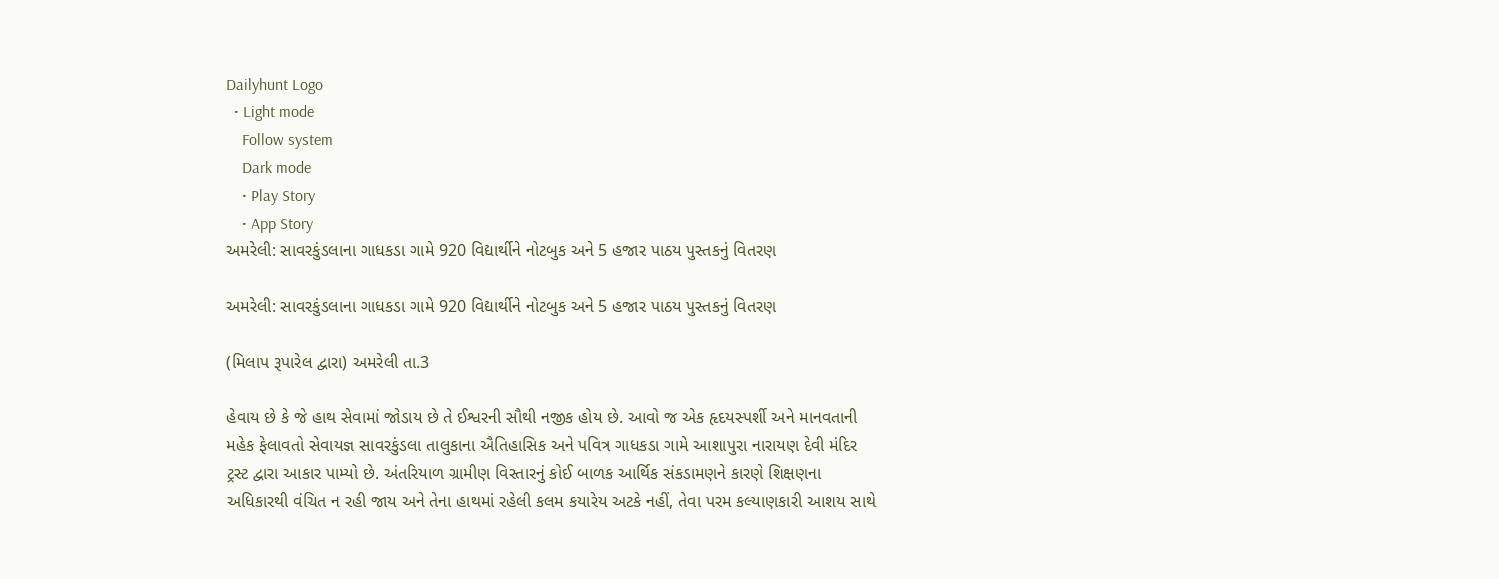Dailyhunt Logo
  • Light mode
    Follow system
    Dark mode
    • Play Story
    • App Story
અમરેલી: સાવરકુંડલાના ગાધકડા ગામે 920 વિદ્યાર્થીને નોટબુક અને 5 હજાર પાઠય પુસ્તકનું વિતરણ

અમરેલી: સાવરકુંડલાના ગાધકડા ગામે 920 વિદ્યાર્થીને નોટબુક અને 5 હજાર પાઠય પુસ્તકનું વિતરણ

(મિલાપ રૂપારેલ દ્વારા) અમરેલી તા.3

હેવાય છે કે જે હાથ સેવામાં જોડાય છે તે ઈશ્વરની સૌથી નજીક હોય છે. આવો જ એક હૃદયસ્પર્શી અને માનવતાની મહેક ફેલાવતો સેવાયજ્ઞ સાવરકુંડલા તાલુકાના ઐતિહાસિક અને પવિત્ર ગાધકડા ગામે આશાપુરા નારાયણ દેવી મંદિર ટ્રસ્ટ દ્વારા આકાર પામ્યો છે. અંતરિયાળ ગ્રામીણ વિસ્તારનું કોઈ બાળક આર્થિક સંકડામણને કારણે શિક્ષણના અધિકારથી વંચિત ન રહી જાય અને તેના હાથમાં રહેલી કલમ કયારેય અટકે નહીં, તેવા પરમ કલ્યાણકારી આશય સાથે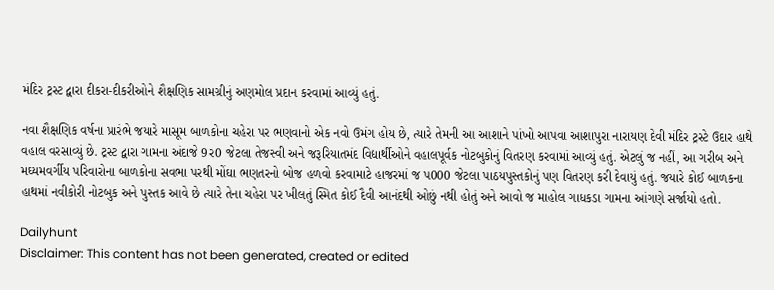મંદિર ટ્રસ્ટ દ્વારા દીકરા-દીકરીઓને શૈક્ષણિક સામગ્રીનું અણમોલ પ્રદાન કરવામાં આવ્યું હતું.

નવા શૈક્ષણિક વર્ષના પ્રારંભે જયારે માસૂમ બાળકોના ચહેરા પર ભણવાનો એક નવો ઉમંગ હોય છે, ત્યારે તેમની આ આશાને પાંખો આપવા આશાપુરા નારાયણ દેવી મંદિર ટ્રસ્ટે ઉદાર હાથે વહાલ વરસાવ્યું છે. ટ્રસ્ટ દ્વારા ગામના અંદાજે 9ર0 જેટલા તેજસ્વી અને જરૂરિયાતમંદ વિદ્યાર્થીઓને વહાલપૂર્વક નોટબુકોનું વિતરણ કરવામાં આવ્યું હતું. એટલું જ નહીં, આ ગરીબ અને મઘ્યમવર્ગીય પરિવારોના બાળકોના સવભા પરથી મોંઘા ભણતરનો બોજ હળવો કરવામાટે હાજરમાં જ પ000 જેટલા પાઠયપુસ્તકોનું પણ વિતરણ કરી દેવાયું હતું. જયારે કોઈ બાળકના હાથમાં નવીકોરી નોટબુક અને પુસ્તક આવે છે ત્યારે તેના ચહેરા પર ખીલતું સ્મિત કોઈ દૈવી આનંદથી ઓછું નથી હોતું અને આવો જ માહોલ ગાધકડા ગામના આંગણે સર્જાયો હતો.

Dailyhunt
Disclaimer: This content has not been generated, created or edited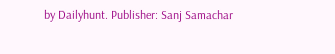by Dailyhunt. Publisher: Sanj Samachar